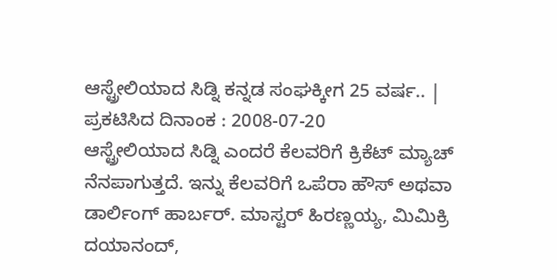ಆಸ್ಟ್ರೇಲಿಯಾದ ಸಿಡ್ನಿ ಕನ್ನಡ ಸಂಘಕ್ಕೀಗ 25 ವರ್ಷ.. |
ಪ್ರಕಟಿಸಿದ ದಿನಾಂಕ : 2008-07-20
ಆಸ್ಟ್ರೇಲಿಯಾದ ಸಿಡ್ನಿ ಎಂದರೆ ಕೆಲವರಿಗೆ ಕ್ರಿಕೆಟ್ ಮ್ಯಾಚ್ ನೆನಪಾಗುತ್ತದೆ. ಇನ್ನು ಕೆಲವರಿಗೆ ಒಪೆರಾ ಹೌಸ್ ಅಥವಾ ಡಾರ್ಲಿಂಗ್ ಹಾರ್ಬರ್. ಮಾಸ್ಟರ್ ಹಿರಣ್ಣಯ್ಯ, ಮಿಮಿಕ್ರಿ ದಯಾನಂದ್,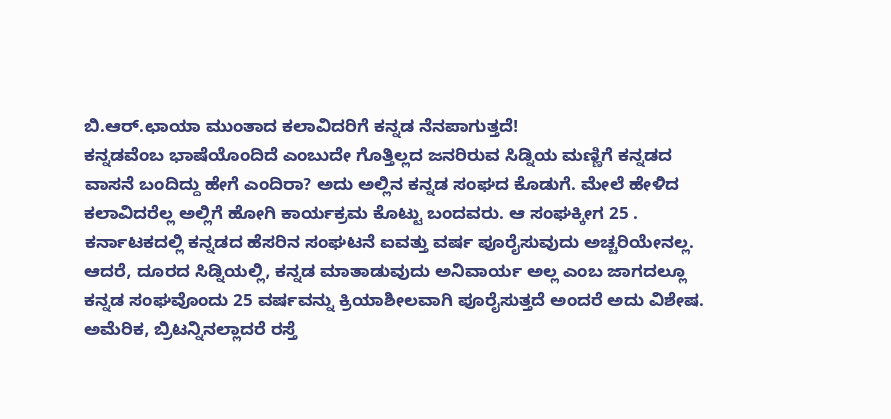ಬಿ.ಆರ್.ಛಾಯಾ ಮುಂತಾದ ಕಲಾವಿದರಿಗೆ ಕನ್ನಡ ನೆನಪಾಗುತ್ತದೆ!
ಕನ್ನಡವೆಂಬ ಭಾಷೆಯೊಂದಿದೆ ಎಂಬುದೇ ಗೊತ್ತಿಲ್ಲದ ಜನರಿರುವ ಸಿಡ್ನಿಯ ಮಣ್ಣಿಗೆ ಕನ್ನಡದ ವಾಸನೆ ಬಂದಿದ್ದು ಹೇಗೆ ಎಂದಿರಾ? ಅದು ಅಲ್ಲಿನ ಕನ್ನಡ ಸಂಘದ ಕೊಡುಗೆ. ಮೇಲೆ ಹೇಳಿದ ಕಲಾವಿದರೆಲ್ಲ ಅಲ್ಲಿಗೆ ಹೋಗಿ ಕಾರ್ಯಕ್ರಮ ಕೊಟ್ಟು ಬಂದವರು. ಆ ಸಂಘಕ್ಕೀಗ 25 .
ಕರ್ನಾಟಕದಲ್ಲಿ ಕನ್ನಡದ ಹೆಸರಿನ ಸಂಘಟನೆ ಐವತ್ತು ವರ್ಷ ಪೂರೈಸುವುದು ಅಚ್ಚರಿಯೇನಲ್ಲ. ಆದರೆ, ದೂರದ ಸಿಡ್ನಿಯಲ್ಲಿ, ಕನ್ನಡ ಮಾತಾಡುವುದು ಅನಿವಾರ್ಯ ಅಲ್ಲ ಎಂಬ ಜಾಗದಲ್ಲೂ ಕನ್ನಡ ಸಂಘವೊಂದು 25 ವರ್ಷವನ್ನು ಕ್ರಿಯಾಶೀಲವಾಗಿ ಪೂರೈಸುತ್ತದೆ ಅಂದರೆ ಅದು ವಿಶೇಷ.
ಅಮೆರಿಕ, ಬ್ರಿಟನ್ನಿನಲ್ಲಾದರೆ ರಸ್ತೆ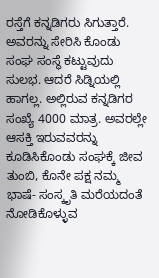ರಸ್ತೆಗೆ ಕನ್ನಡಿಗರು ಸಿಗುತ್ತಾರೆ. ಅವರನ್ನು ಸೇರಿಸಿ ಕೊಂಡು ಸಂಘ ಸಂಸ್ಥೆ ಕಟ್ಟುವುದು ಸುಲಭ. ಆದರೆ ಸಿಡ್ನಿಯಲ್ಲಿ ಹಾಗಲ್ಲ. ಅಲ್ಲಿರುವ ಕನ್ನಡಿಗರ ಸಂಖ್ಯೆ 4000 ಮಾತ್ರ. ಅವರಲ್ಲೇ ಆಸಕ್ತಿ ಇರುವವರನ್ನು ಕೂಡಿಸಿಕೊಂಡು ಸಂಘಕ್ಕೆ ಜೀವ ತುಂಬಿ, ಕೊನೇ ಪಕ್ಷ ನಮ್ಮ ಭಾಷೆ- ಸಂಸ್ಕೃತಿ ಮರೆಯದಂತೆ ನೋಡಿಕೊಳ್ಳುವ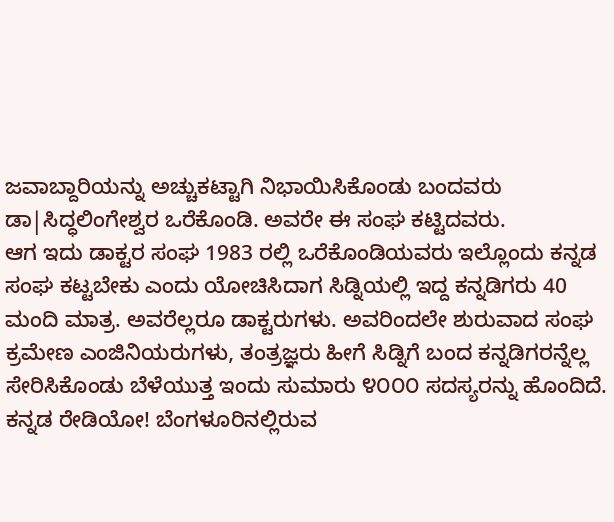ಜವಾಬ್ದಾರಿಯನ್ನು ಅಚ್ಚುಕಟ್ಟಾಗಿ ನಿಭಾಯಿಸಿಕೊಂಡು ಬಂದವರು ಡಾ|ಸಿದ್ಧಲಿಂಗೇಶ್ವರ ಒರೆಕೊಂಡಿ. ಅವರೇ ಈ ಸಂಘ ಕಟ್ಟಿದವರು.
ಆಗ ಇದು ಡಾಕ್ಟರ ಸಂಘ 1983 ರಲ್ಲಿ ಒರೆಕೊಂಡಿಯವರು ಇಲ್ಲೊಂದು ಕನ್ನಡ ಸಂಘ ಕಟ್ಟಬೇಕು ಎಂದು ಯೋಚಿಸಿದಾಗ ಸಿಡ್ನಿಯಲ್ಲಿ ಇದ್ದ ಕನ್ನಡಿಗರು 40 ಮಂದಿ ಮಾತ್ರ. ಅವರೆಲ್ಲರೂ ಡಾಕ್ಟರುಗಳು. ಅವರಿಂದಲೇ ಶುರುವಾದ ಸಂಘ ಕ್ರಮೇಣ ಎಂಜಿನಿಯರುಗಳು, ತಂತ್ರಜ್ಞರು ಹೀಗೆ ಸಿಡ್ನಿಗೆ ಬಂದ ಕನ್ನಡಿಗರನ್ನೆಲ್ಲ ಸೇರಿಸಿಕೊಂಡು ಬೆಳೆಯುತ್ತ ಇಂದು ಸುಮಾರು ೪೦೦೦ ಸದಸ್ಯರನ್ನು ಹೊಂದಿದೆ.
ಕನ್ನಡ ರೇಡಿಯೋ! ಬೆಂಗಳೂರಿನಲ್ಲಿರುವ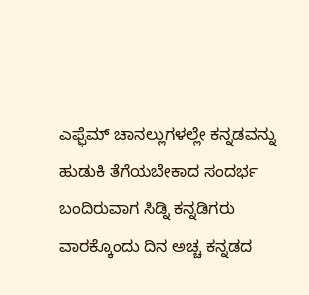ಎಫ್ಫೆಮ್ ಚಾನಲ್ಲುಗಳಲ್ಲೇ ಕನ್ನಡವನ್ನು ಹುಡುಕಿ ತೆಗೆಯಬೇಕಾದ ಸಂದರ್ಭ ಬಂದಿರುವಾಗ ಸಿಡ್ನಿ ಕನ್ನಡಿಗರು ವಾರಕ್ಕೊಂದು ದಿನ ಅಚ್ಚ ಕನ್ನಡದ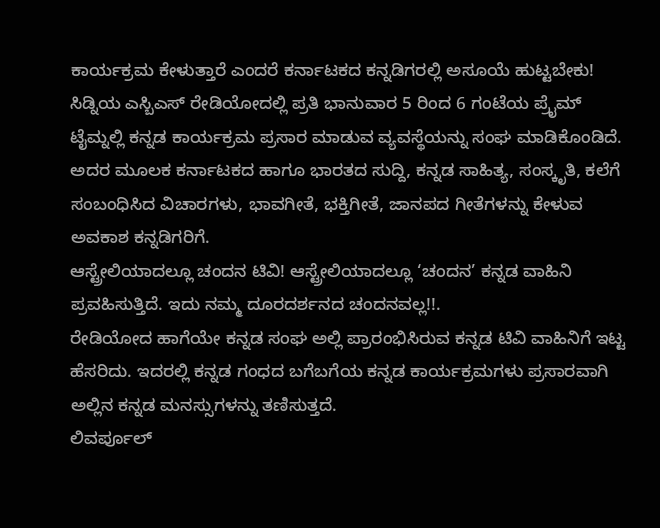ಕಾರ್ಯಕ್ರಮ ಕೇಳುತ್ತಾರೆ ಎಂದರೆ ಕರ್ನಾಟಕದ ಕನ್ನಡಿಗರಲ್ಲಿ ಅಸೂಯೆ ಹುಟ್ಟಬೇಕು!
ಸಿಡ್ನಿಯ ಎಸ್ಬಿಎಸ್ ರೇಡಿಯೋದಲ್ಲಿ ಪ್ರತಿ ಭಾನುವಾರ 5 ರಿಂದ 6 ಗಂಟೆಯ ಪ್ರೈಮ್ ಟೈಮ್ನಲ್ಲಿ ಕನ್ನಡ ಕಾರ್ಯಕ್ರಮ ಪ್ರಸಾರ ಮಾಡುವ ವ್ಯವಸ್ಥೆಯನ್ನು ಸಂಘ ಮಾಡಿಕೊಂಡಿದೆ. ಅದರ ಮೂಲಕ ಕರ್ನಾಟಕದ ಹಾಗೂ ಭಾರತದ ಸುದ್ದಿ, ಕನ್ನಡ ಸಾಹಿತ್ಯ, ಸಂಸ್ಕೃತಿ, ಕಲೆಗೆ ಸಂಬಂಧಿಸಿದ ವಿಚಾರಗಳು, ಭಾವಗೀತೆ, ಭಕ್ತಿಗೀತೆ, ಜಾನಪದ ಗೀತೆಗಳನ್ನು ಕೇಳುವ ಅವಕಾಶ ಕನ್ನಡಿಗರಿಗೆ.
ಆಸ್ಟ್ರೇಲಿಯಾದಲ್ಲೂ ಚಂದನ ಟಿವಿ! ಆಸ್ಟ್ರೇಲಿಯಾದಲ್ಲೂ ‘ಚಂದನ’ ಕನ್ನಡ ವಾಹಿನಿ ಪ್ರವಹಿಸುತ್ತಿದೆ. ಇದು ನಮ್ಮ ದೂರದರ್ಶನದ ಚಂದನವಲ್ಲ!!.
ರೇಡಿಯೋದ ಹಾಗೆಯೇ ಕನ್ನಡ ಸಂಘ ಅಲ್ಲಿ ಪ್ರಾರಂಭಿಸಿರುವ ಕನ್ನಡ ಟಿವಿ ವಾಹಿನಿಗೆ ಇಟ್ಟ ಹೆಸರಿದು. ಇದರಲ್ಲಿ ಕನ್ನಡ ಗಂಧದ ಬಗೆಬಗೆಯ ಕನ್ನಡ ಕಾರ್ಯಕ್ರಮಗಳು ಪ್ರಸಾರವಾಗಿ ಅಲ್ಲಿನ ಕನ್ನಡ ಮನಸ್ಸುಗಳನ್ನು ತಣಿಸುತ್ತದೆ.
ಲಿವರ್ಪೂಲ್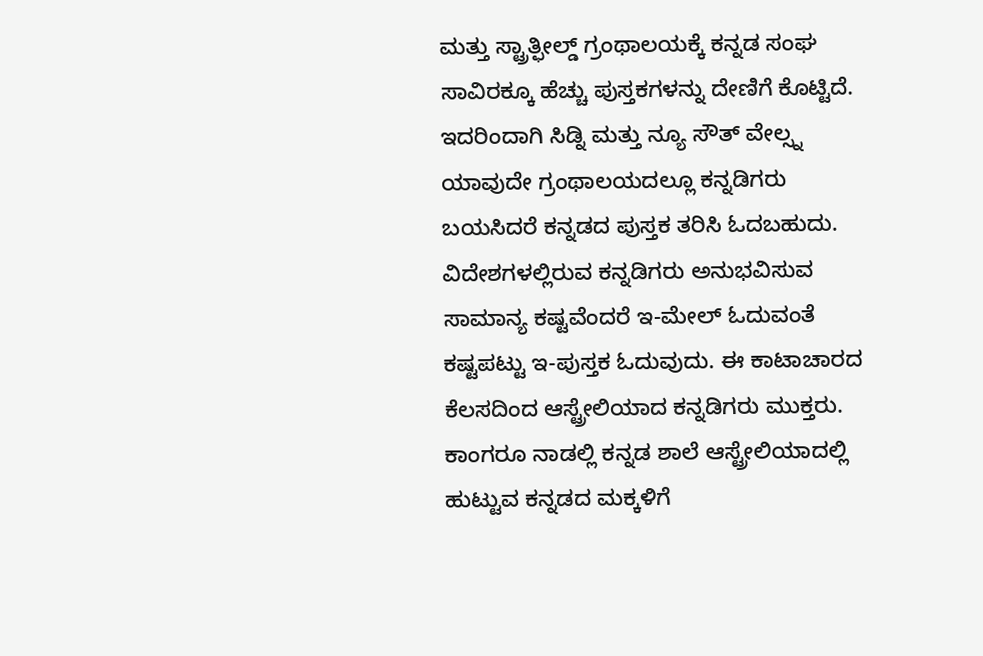ಮತ್ತು ಸ್ಟ್ರಾತ್ಫೀಲ್ಡ್ ಗ್ರಂಥಾಲಯಕ್ಕೆ ಕನ್ನಡ ಸಂಘ ಸಾವಿರಕ್ಕೂ ಹೆಚ್ಚು ಪುಸ್ತಕಗಳನ್ನು ದೇಣಿಗೆ ಕೊಟ್ಟಿದೆ. ಇದರಿಂದಾಗಿ ಸಿಡ್ನಿ ಮತ್ತು ನ್ಯೂ ಸೌತ್ ವೇಲ್ಸ್ನ ಯಾವುದೇ ಗ್ರಂಥಾಲಯದಲ್ಲೂ ಕನ್ನಡಿಗರು ಬಯಸಿದರೆ ಕನ್ನಡದ ಪುಸ್ತಕ ತರಿಸಿ ಓದಬಹುದು.
ವಿದೇಶಗಳಲ್ಲಿರುವ ಕನ್ನಡಿಗರು ಅನುಭವಿಸುವ ಸಾಮಾನ್ಯ ಕಷ್ಟವೆಂದರೆ ಇ-ಮೇಲ್ ಓದುವಂತೆ ಕಷ್ಟಪಟ್ಟು ಇ-ಪುಸ್ತಕ ಓದುವುದು. ಈ ಕಾಟಾಚಾರದ ಕೆಲಸದಿಂದ ಆಸ್ಟ್ರೇಲಿಯಾದ ಕನ್ನಡಿಗರು ಮುಕ್ತರು.
ಕಾಂಗರೂ ನಾಡಲ್ಲಿ ಕನ್ನಡ ಶಾಲೆ ಆಸ್ಟ್ರೇಲಿಯಾದಲ್ಲಿ ಹುಟ್ಟುವ ಕನ್ನಡದ ಮಕ್ಕಳಿಗೆ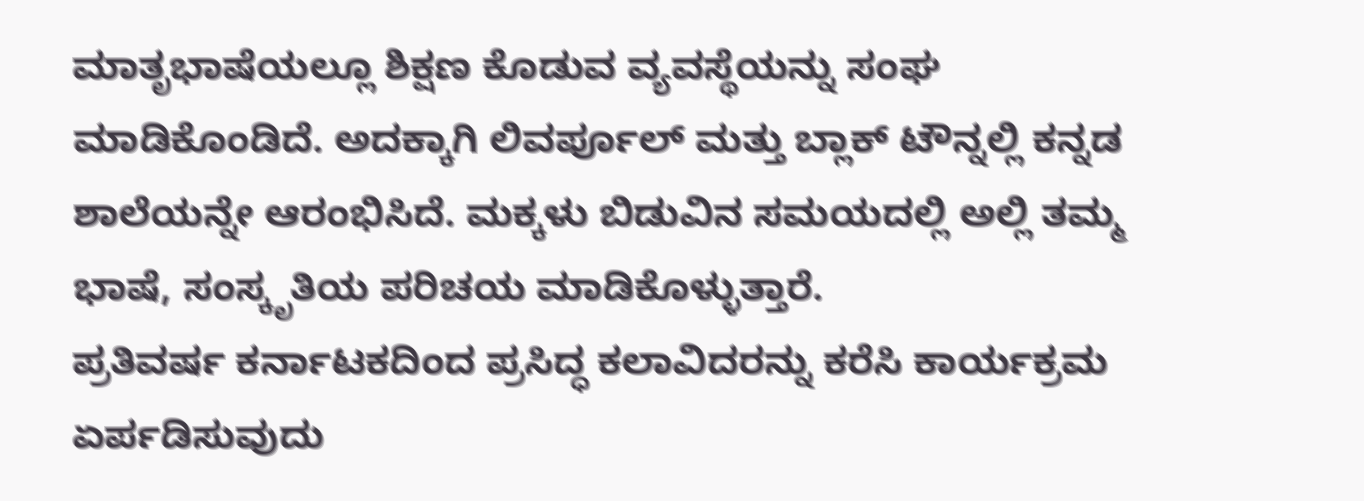ಮಾತೃಭಾಷೆಯಲ್ಲೂ ಶಿಕ್ಷಣ ಕೊಡುವ ವ್ಯವಸ್ಥೆಯನ್ನು ಸಂಘ ಮಾಡಿಕೊಂಡಿದೆ. ಅದಕ್ಕಾಗಿ ಲಿವರ್ಪೂಲ್ ಮತ್ತು ಬ್ಲಾಕ್ ಟೌನ್ನಲ್ಲಿ ಕನ್ನಡ ಶಾಲೆಯನ್ನೇ ಆರಂಭಿಸಿದೆ. ಮಕ್ಕಳು ಬಿಡುವಿನ ಸಮಯದಲ್ಲಿ ಅಲ್ಲಿ ತಮ್ಮ ಭಾಷೆ, ಸಂಸ್ಕೃತಿಯ ಪರಿಚಯ ಮಾಡಿಕೊಳ್ಳುತ್ತಾರೆ.
ಪ್ರತಿವರ್ಷ ಕರ್ನಾಟಕದಿಂದ ಪ್ರಸಿದ್ಧ ಕಲಾವಿದರನ್ನು ಕರೆಸಿ ಕಾರ್ಯಕ್ರಮ ಏರ್ಪಡಿಸುವುದು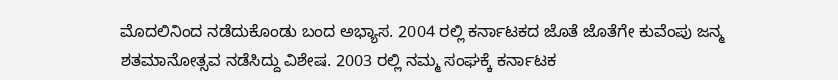ಮೊದಲಿನಿಂದ ನಡೆದುಕೊಂಡು ಬಂದ ಅಭ್ಯಾಸ. 2004 ರಲ್ಲಿ ಕರ್ನಾಟಕದ ಜೊತೆ ಜೊತೆಗೇ ಕುವೆಂಪು ಜನ್ಮ ಶತಮಾನೋತ್ಸವ ನಡೆಸಿದ್ದು ವಿಶೇಷ. 2003 ರಲ್ಲಿ ನಮ್ಮ ಸಂಘಕ್ಕೆ ಕರ್ನಾಟಕ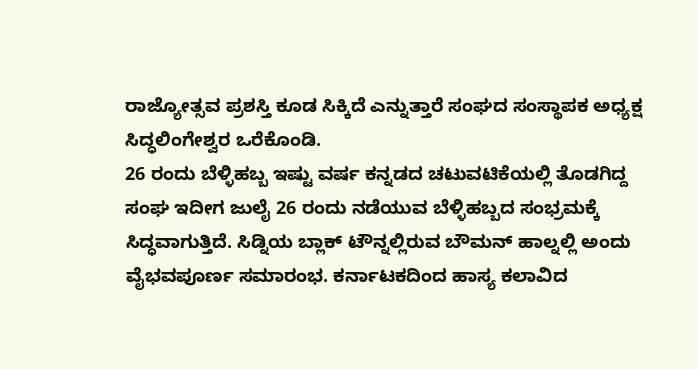ರಾಜ್ಯೋತ್ಸವ ಪ್ರಶಸ್ತಿ ಕೂಡ ಸಿಕ್ಕಿದೆ ಎನ್ನುತ್ತಾರೆ ಸಂಘದ ಸಂಸ್ಥಾಪಕ ಅಧ್ಯಕ್ಷ ಸಿದ್ಧಲಿಂಗೇಶ್ವರ ಒರೆಕೊಂಡಿ.
26 ರಂದು ಬೆಳ್ಳಿಹಬ್ಬ ಇಷ್ಟು ವರ್ಷ ಕನ್ನಡದ ಚಟುವಟಿಕೆಯಲ್ಲಿ ತೊಡಗಿದ್ದ ಸಂಘ ಇದೀಗ ಜುಲೈ 26 ರಂದು ನಡೆಯುವ ಬೆಳ್ಳಿಹಬ್ಬದ ಸಂಭ್ರಮಕ್ಕೆ ಸಿದ್ಧವಾಗುತ್ತಿದೆ. ಸಿಡ್ನಿಯ ಬ್ಲಾಕ್ ಟೌನ್ನಲ್ಲಿರುವ ಬೌಮನ್ ಹಾಲ್ನಲ್ಲಿ ಅಂದು ವೈಭವಪೂರ್ಣ ಸಮಾರಂಭ. ಕರ್ನಾಟಕದಿಂದ ಹಾಸ್ಯ ಕಲಾವಿದ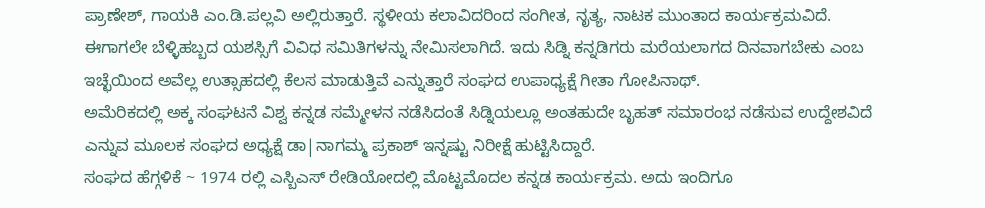ಪ್ರಾಣೇಶ್, ಗಾಯಕಿ ಎಂ.ಡಿ.ಪಲ್ಲವಿ ಅಲ್ಲಿರುತ್ತಾರೆ. ಸ್ಥಳೀಯ ಕಲಾವಿದರಿಂದ ಸಂಗೀತ, ನೃತ್ಯ, ನಾಟಕ ಮುಂತಾದ ಕಾರ್ಯಕ್ರಮವಿದೆ.
ಈಗಾಗಲೇ ಬೆಳ್ಳಿಹಬ್ಬದ ಯಶಸ್ಸಿಗೆ ವಿವಿಧ ಸಮಿತಿಗಳನ್ನು ನೇಮಿಸಲಾಗಿದೆ. ಇದು ಸಿಡ್ನಿ ಕನ್ನಡಿಗರು ಮರೆಯಲಾಗದ ದಿನವಾಗಬೇಕು ಎಂಬ ಇಚ್ಛೆಯಿಂದ ಅವೆಲ್ಲ ಉತ್ಸಾಹದಲ್ಲಿ ಕೆಲಸ ಮಾಡುತ್ತಿವೆ ಎನ್ನುತ್ತಾರೆ ಸಂಘದ ಉಪಾಧ್ಯಕ್ಷೆ ಗೀತಾ ಗೋಪಿನಾಥ್.
ಅಮೆರಿಕದಲ್ಲಿ ಅಕ್ಕ ಸಂಘಟನೆ ವಿಶ್ವ ಕನ್ನಡ ಸಮ್ಮೇಳನ ನಡೆಸಿದಂತೆ ಸಿಡ್ನಿಯಲ್ಲೂ ಅಂತಹುದೇ ಬೃಹತ್ ಸಮಾರಂಭ ನಡೆಸುವ ಉದ್ದೇಶವಿದೆ ಎನ್ನುವ ಮೂಲಕ ಸಂಘದ ಅಧ್ಯಕ್ಷೆ ಡಾ|ನಾಗಮ್ಮ ಪ್ರಕಾಶ್ ಇನ್ನಷ್ಟು ನಿರೀಕ್ಷೆ ಹುಟ್ಟಿಸಿದ್ದಾರೆ.
ಸಂಘದ ಹೆಗ್ಗಳಿಕೆ ~ 1974 ರಲ್ಲಿ ಎಸ್ಬಿಎಸ್ ರೇಡಿಯೋದಲ್ಲಿ ಮೊಟ್ಟಮೊದಲ ಕನ್ನಡ ಕಾರ್ಯಕ್ರಮ. ಅದು ಇಂದಿಗೂ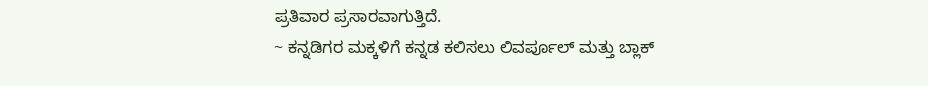ಪ್ರತಿವಾರ ಪ್ರಸಾರವಾಗುತ್ತಿದೆ.
~ ಕನ್ನಡಿಗರ ಮಕ್ಕಳಿಗೆ ಕನ್ನಡ ಕಲಿಸಲು ಲಿವರ್ಪೂಲ್ ಮತ್ತು ಬ್ಲಾಕ್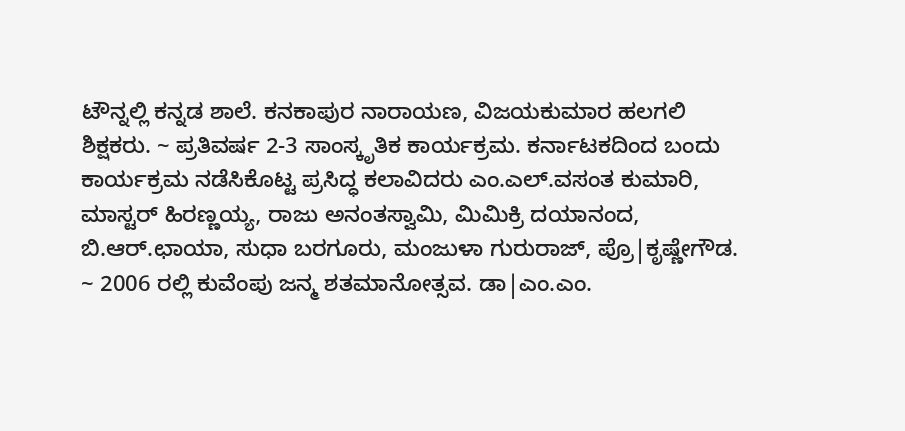ಟೌನ್ನಲ್ಲಿ ಕನ್ನಡ ಶಾಲೆ. ಕನಕಾಪುರ ನಾರಾಯಣ, ವಿಜಯಕುಮಾರ ಹಲಗಲಿ ಶಿಕ್ಷಕರು. ~ ಪ್ರತಿವರ್ಷ 2-3 ಸಾಂಸ್ಕೃತಿಕ ಕಾರ್ಯಕ್ರಮ. ಕರ್ನಾಟಕದಿಂದ ಬಂದು ಕಾರ್ಯಕ್ರಮ ನಡೆಸಿಕೊಟ್ಟ ಪ್ರಸಿದ್ಧ ಕಲಾವಿದರು ಎಂ.ಎಲ್.ವಸಂತ ಕುಮಾರಿ, ಮಾಸ್ಟರ್ ಹಿರಣ್ಣಯ್ಯ, ರಾಜು ಅನಂತಸ್ವಾಮಿ, ಮಿಮಿಕ್ರಿ ದಯಾನಂದ, ಬಿ.ಆರ್.ಛಾಯಾ, ಸುಧಾ ಬರಗೂರು, ಮಂಜುಳಾ ಗುರುರಾಜ್, ಪ್ರೊ|ಕೃಷ್ಣೇಗೌಡ.
~ 2006 ರಲ್ಲಿ ಕುವೆಂಪು ಜನ್ಮ ಶತಮಾನೋತ್ಸವ. ಡಾ|ಎಂ.ಎಂ.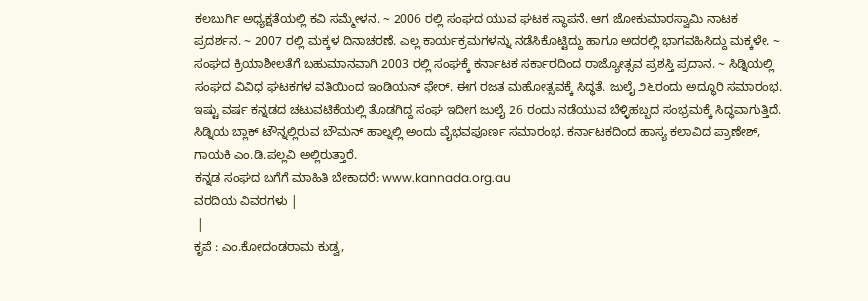ಕಲಬುರ್ಗಿ ಅಧ್ಯಕ್ಷತೆಯಲ್ಲಿ ಕವಿ ಸಮ್ಮೇಳನ. ~ 2006 ರಲ್ಲಿ ಸಂಘದ ಯುವ ಘಟಕ ಸ್ಥಾಪನೆ. ಆಗ ಜೋಕುಮಾರಸ್ವಾಮಿ ನಾಟಕ ಪ್ರದರ್ಶನ. ~ 2007 ರಲ್ಲಿ ಮಕ್ಕಳ ದಿನಾಚರಣೆ. ಎಲ್ಲ ಕಾರ್ಯಕ್ರಮಗಳನ್ನು ನಡೆಸಿಕೊಟ್ಟಿದ್ದು ಹಾಗೂ ಅದರಲ್ಲಿ ಭಾಗವಹಿಸಿದ್ದು ಮಕ್ಕಳೇ. ~ ಸಂಘದ ಕ್ರಿಯಾಶೀಲತೆಗೆ ಬಹುಮಾನವಾಗಿ 2003 ರಲ್ಲಿ ಸಂಘಕ್ಕೆ ಕರ್ನಾಟಕ ಸರ್ಕಾರದಿಂದ ರಾಜ್ಯೋತ್ಸವ ಪ್ರಶಸ್ತಿ ಪ್ರದಾನ. ~ ಸಿಡ್ನಿಯಲ್ಲಿ ಸಂಘದ ವಿವಿಧ ಘಟಕಗಳ ವತಿಯಿಂದ ಇಂಡಿಯನ್ ಫೇರ್. ಈಗ ರಜತ ಮಹೋತ್ಸವಕ್ಕೆ ಸಿದ್ಧತೆ. ಜುಲೈ ೨೬ರಂದು ಅದ್ಧೂರಿ ಸಮಾರಂಭ.
ಇಷ್ಟು ವರ್ಷ ಕನ್ನಡದ ಚಟುವಟಿಕೆಯಲ್ಲಿ ತೊಡಗಿದ್ದ ಸಂಘ ಇದೀಗ ಜುಲೈ 26 ರಂದು ನಡೆಯುವ ಬೆಳ್ಳಿಹಬ್ಬದ ಸಂಭ್ರಮಕ್ಕೆ ಸಿದ್ಧವಾಗುತ್ತಿದೆ. ಸಿಡ್ನಿಯ ಬ್ಲಾಕ್ ಟೌನ್ನಲ್ಲಿರುವ ಬೌಮನ್ ಹಾಲ್ನಲ್ಲಿ ಅಂದು ವೈಭವಪೂರ್ಣ ಸಮಾರಂಭ. ಕರ್ನಾಟಕದಿಂದ ಹಾಸ್ಯ ಕಲಾವಿದ ಪ್ರಾಣೇಶ್, ಗಾಯಕಿ ಎಂ.ಡಿ.ಪಲ್ಲವಿ ಅಲ್ಲಿರುತ್ತಾರೆ.
ಕನ್ನಡ ಸಂಘದ ಬಗೆಗೆ ಮಾಹಿತಿ ಬೇಕಾದರೆ: www.kannada.org.au
ವರದಿಯ ವಿವರಗಳು |
 |
ಕೃಪೆ : ಎಂ.ಕೋದಂಡರಾಮ ಕುಡ್ವ,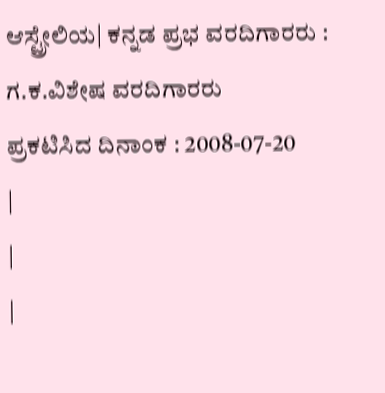ಆಸ್ಟ್ರೇಲಿಯ| ಕನ್ನಡ ಪ್ರಭ ವರದಿಗಾರರು : ಗ.ಕ.ವಿಶೇಷ ವರದಿಗಾರರು
ಪ್ರಕಟಿಸಿದ ದಿನಾಂಕ : 2008-07-20
|
|
|